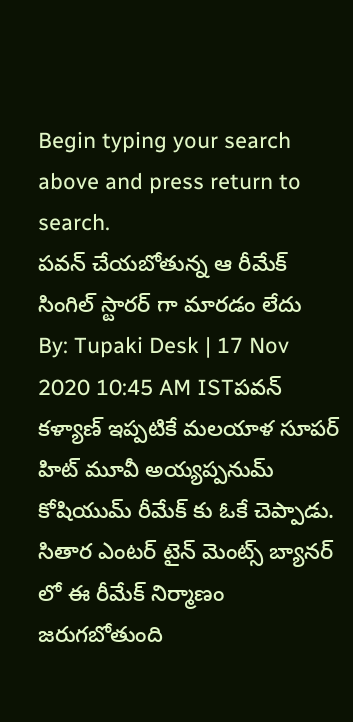Begin typing your search above and press return to search.
పవన్ చేయబోతున్న ఆ రీమేక్ సింగిల్ స్టారర్ గా మారడం లేదు
By: Tupaki Desk | 17 Nov 2020 10:45 AM ISTపవన్ కళ్యాణ్ ఇప్పటికే మలయాళ సూపర్ హిట్ మూవీ అయ్యప్పనుమ్ కోషియుమ్ రీమేక్ కు ఓకే చెప్పాడు. సితార ఎంటర్ టైన్ మెంట్స్ బ్యానర్ లో ఈ రీమేక్ నిర్మాణం జరుగబోతుంది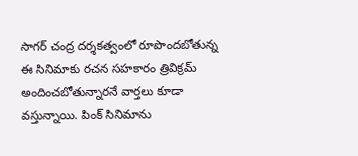సాగర్ చంద్ర దర్శకత్వంలో రూపొందబోతున్న ఈ సినిమాకు రచన సహకారం త్రివిక్రమ్ అందించబోతున్నారనే వార్తలు కూడా వస్తున్నాయి. పింక్ సినిమాను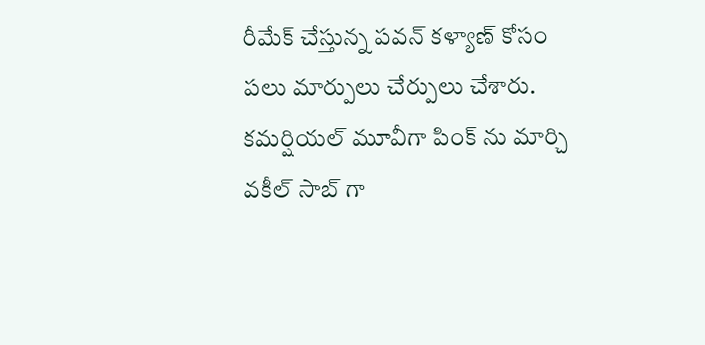రీమేక్ చేస్తున్న పవన్ కళ్యాణ్ కోసం పలు మార్పులు చేర్పులు చేశారు. కమర్షియల్ మూవీగా పింక్ ను మార్చి వకీల్ సాబ్ గా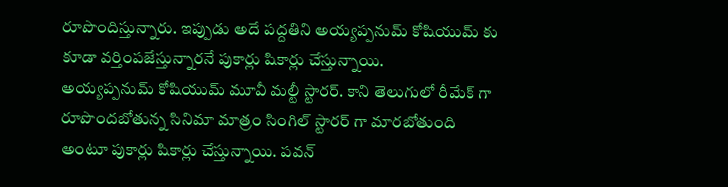రూపొందిస్తున్నారు. ఇప్పుడు అదే పద్దతిని అయ్యప్పనుమ్ కోషియుమ్ కు కూడా వర్తింపజేస్తున్నారనే పుకార్లు షికార్లు చేస్తున్నాయి.
అయ్యప్పనుమ్ కోషియుమ్ మూవీ మల్టీ స్టారర్. కాని తెలుగులో రీమేక్ గా రూపొందబోతున్న సినిమా మాత్రం సింగిల్ స్టారర్ గా మారబోతుంది అంటూ పుకార్లు షికార్లు చేస్తున్నాయి. పవన్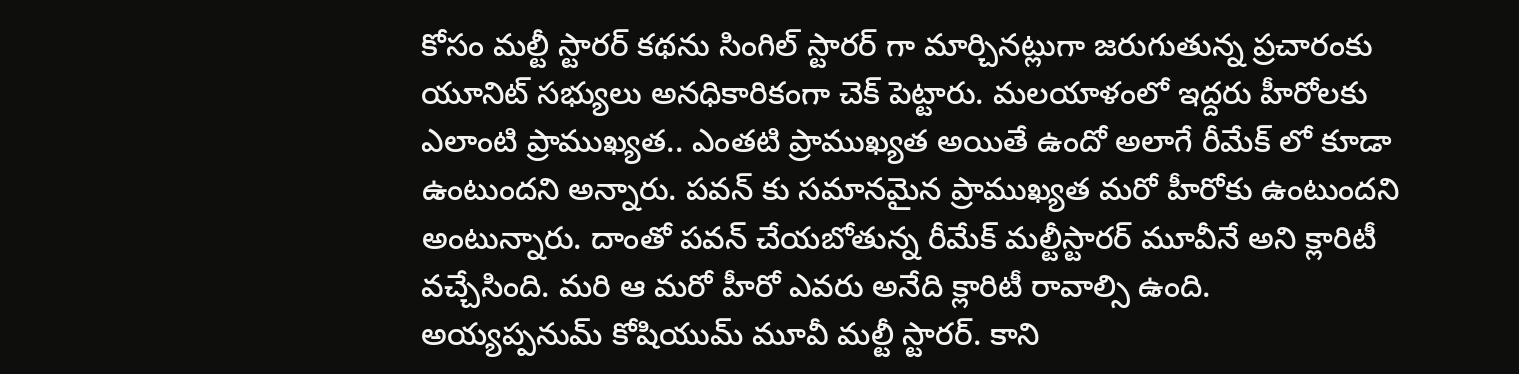కోసం మల్టీ స్టారర్ కథను సింగిల్ స్టారర్ గా మార్చినట్లుగా జరుగుతున్న ప్రచారంకు యూనిట్ సభ్యులు అనధికారికంగా చెక్ పెట్టారు. మలయాళంలో ఇద్దరు హీరోలకు ఎలాంటి ప్రాముఖ్యత.. ఎంతటి ప్రాముఖ్యత అయితే ఉందో అలాగే రీమేక్ లో కూడా ఉంటుందని అన్నారు. పవన్ కు సమానమైన ప్రాముఖ్యత మరో హీరోకు ఉంటుందని అంటున్నారు. దాంతో పవన్ చేయబోతున్న రీమేక్ మల్టీస్టారర్ మూవీనే అని క్లారిటీ వచ్చేసింది. మరి ఆ మరో హీరో ఎవరు అనేది క్లారిటీ రావాల్సి ఉంది.
అయ్యప్పనుమ్ కోషియుమ్ మూవీ మల్టీ స్టారర్. కాని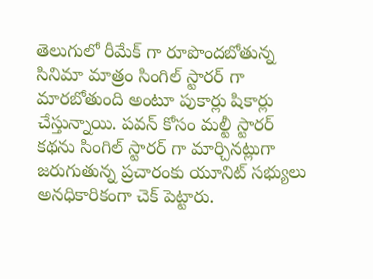తెలుగులో రీమేక్ గా రూపొందబోతున్న సినిమా మాత్రం సింగిల్ స్టారర్ గా మారబోతుంది అంటూ పుకార్లు షికార్లు చేస్తున్నాయి. పవన్ కోసం మల్టీ స్టారర్ కథను సింగిల్ స్టారర్ గా మార్చినట్లుగా జరుగుతున్న ప్రచారంకు యూనిట్ సభ్యులు అనధికారికంగా చెక్ పెట్టారు.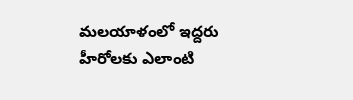మలయాళంలో ఇద్దరు హీరోలకు ఎలాంటి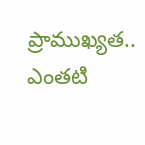ప్రాముఖ్యత.. ఎంతటి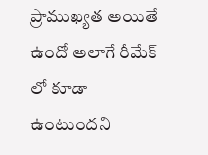ప్రాముఖ్యత అయితే ఉందో అలాగే రీమేక్ లో కూడా ఉంటుందని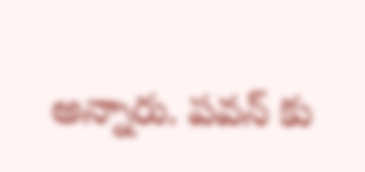అన్నారు. పవన్ కు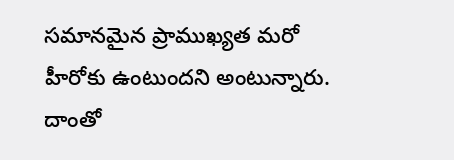సమానమైన ప్రాముఖ్యత మరో హీరోకు ఉంటుందని అంటున్నారు. దాంతో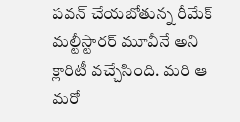పవన్ చేయబోతున్న రీమేక్ మల్టీస్టారర్ మూవీనే అని క్లారిటీ వచ్చేసింది. మరి ఆ మరో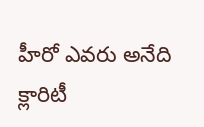హీరో ఎవరు అనేది క్లారిటీ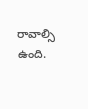రావాల్సి ఉంది.